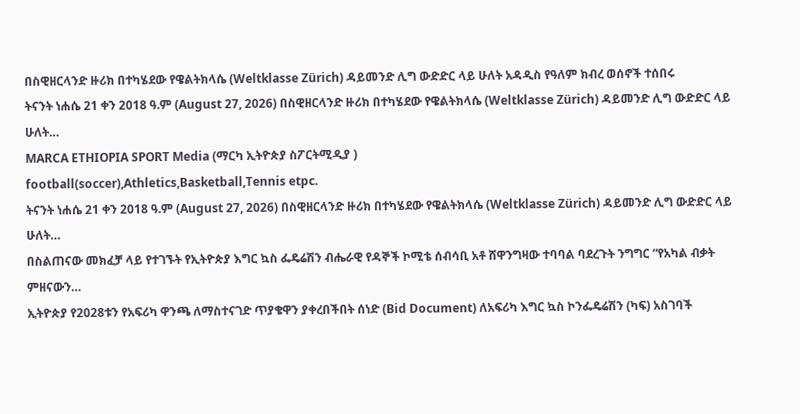በስዊዘርላንድ ዙሪክ በተካሄደው የዌልትክላሴ (Weltklasse Zürich) ዳይመንድ ሊግ ውድድር ላይ ሁለት አዳዲስ የዓለም ክብረ ወሰኖች ተሰበሩ
ትናንት ነሐሴ 21 ቀን 2018 ዓ.ም (August 27, 2026) በስዊዘርላንድ ዙሪክ በተካሄደው የዌልትክላሴ (Weltklasse Zürich) ዳይመንድ ሊግ ውድድር ላይ ሁለት…
MARCA ETHIOPIA SPORT Media (ማርካ ኢትዮጵያ ስፖርትሚዲያ )
football(soccer),Athletics,Basketball,Tennis etpc.
ትናንት ነሐሴ 21 ቀን 2018 ዓ.ም (August 27, 2026) በስዊዘርላንድ ዙሪክ በተካሄደው የዌልትክላሴ (Weltklasse Zürich) ዳይመንድ ሊግ ውድድር ላይ ሁለት…
በስልጠናው መክፈቻ ላይ የተገኙት የኢትዮጵያ እግር ኳስ ፌዴሬሽን ብሔራዊ የዳኞች ኮሚቴ ሰብሳቢ አቶ ሸዋንግዛው ተባባል ባደረጉት ንግግር “የአካል ብቃት ምዘናውን…
ኢትዮጵያ የ2028ቱን የአፍሪካ ዋንጫ ለማስተናገድ ጥያቄዋን ያቀረበችበት ሰነድ (Bid Document) ለአፍሪካ እግር ኳስ ኮንፌዴሬሽን (ካፍ) አስገባች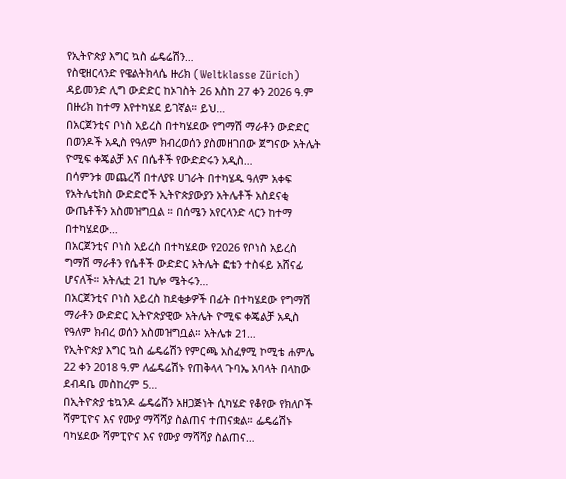የኢትዮጵያ እግር ኳስ ፌዴሬሽን…
የስዊዘርላንድ የዌልትክላሴ ዙሪክ (Weltklasse Zürich) ዳይመንድ ሊግ ውድድር ከኦገስት 26 እስከ 27 ቀን 2026 ዓ.ም በዙሪክ ከተማ እየተካሄደ ይገኛል። ይህ…
በአርጀንቲና ቦነስ አይረስ በተካሄደው የግማሽ ማራቶን ውድድር በወንዶች አዲስ የዓለም ክብረወሰን ያስመዘገበው ጀግናው አትሌት ዮሚፍ ቀጄልቻ እና በሴቶች የውድድሩን አዲስ…
በሳምንቱ መጨረሻ በተለያዩ ሀገራት በተካሄዱ ዓለም አቀፍ የአትሌቲክስ ውድድሮች ኢትዮጵያውያን አትሌቶች አስደናቂ ውጤቶችን አስመዝግቧል ። በሰሜን አየርላንድ ላርን ከተማ በተካሄደው…
በአርጀንቲና ቦነስ አይረስ በተካሄደው የ2026 የቦነስ አይረስ ግማሽ ማራቶን የሴቶች ውድድር አትሌት ፎቴን ተስፋይ አሸናፊ ሆናለች። አትሌቷ 21 ኪሎ ሜትሩን…
በአርጀንቲና ቦነስ አይረስ ከደቂቃዎች በፊት በተካሄደው የግማሽ ማራቶን ውድድር ኢትዮጵያዊው አትሌት ዮሚፍ ቀጄልቻ አዲስ የዓለም ክብረ ወሰን አስመዝግቧል። አትሌቱ 21…
የኢትዮጵያ እግር ኳስ ፌዴሬሽን የምርጫ አስፈፃሚ ኮሚቴ ሐምሌ 22 ቀን 2018 ዓ.ም ለፌዴሬሽኑ የጠቅላላ ጉባኤ አባላት በላከው ደብዳቤ መስከረም 5…
በኢትዮጵያ ቴኳንዶ ፌዴሬሸን አዘጋጅነት ሲካሄድ የቆየው የክለቦች ሻምፒዮና እና የሙያ ማሻሻያ ስልጠና ተጠናቋል። ፌዴሬሽኑ ባካሄደው ሻምፒዮና እና የሙያ ማሻሻያ ስልጠና…